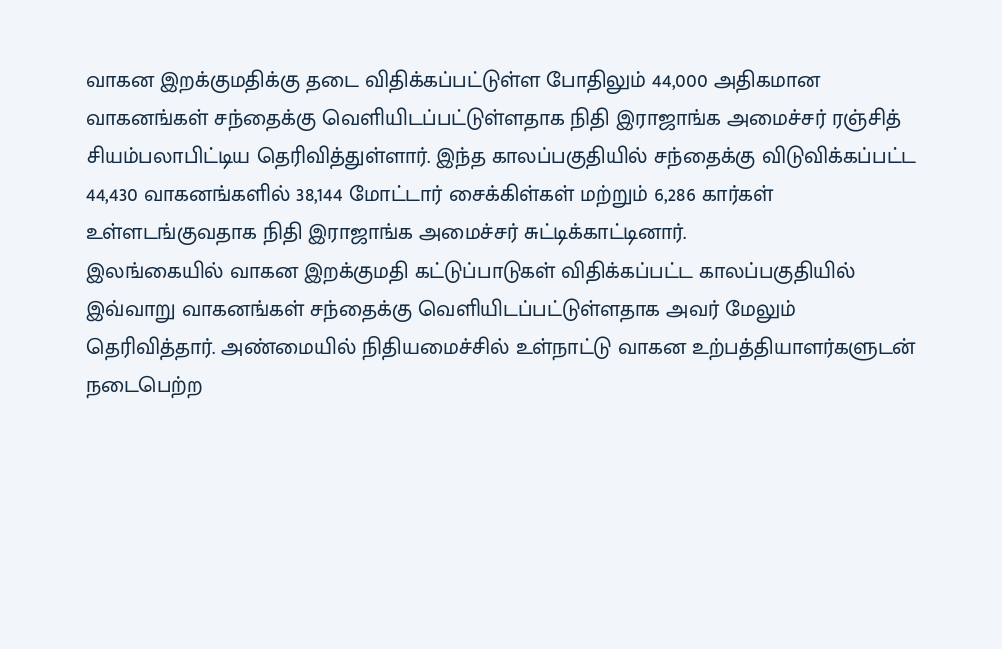வாகன இறக்குமதிக்கு தடை விதிக்கப்பட்டுள்ள போதிலும் 44,000 அதிகமான வாகனங்கள் சந்தைக்கு வெளியிடப்பட்டுள்ளதாக நிதி இராஜாங்க அமைச்சர் ரஞ்சித் சியம்பலாபிட்டிய தெரிவித்துள்ளார். இந்த காலப்பகுதியில் சந்தைக்கு விடுவிக்கப்பட்ட 44,430 வாகனங்களில் 38,144 மோட்டார் சைக்கிள்கள் மற்றும் 6,286 கார்கள் உள்ளடங்குவதாக நிதி இராஜாங்க அமைச்சர் சுட்டிக்காட்டினார்.
இலங்கையில் வாகன இறக்குமதி கட்டுப்பாடுகள் விதிக்கப்பட்ட காலப்பகுதியில் இவ்வாறு வாகனங்கள் சந்தைக்கு வெளியிடப்பட்டுள்ளதாக அவர் மேலும் தெரிவித்தார். அண்மையில் நிதியமைச்சில் உள்நாட்டு வாகன உற்பத்தியாளர்களுடன் நடைபெற்ற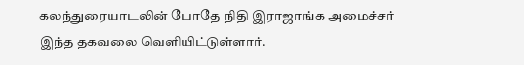கலந்துரையாடலின் போதே நிதி இராஜாங்க அமைச்சர் இந்த தகவலை வெளியிட்டுள்ளார்.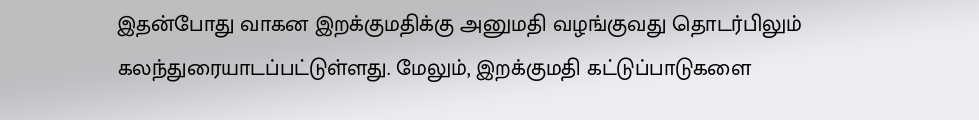இதன்போது வாகன இறக்குமதிக்கு அனுமதி வழங்குவது தொடர்பிலும் கலந்துரையாடப்பட்டுள்ளது. மேலும், இறக்குமதி கட்டுப்பாடுகளை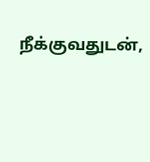நீக்குவதுடன்,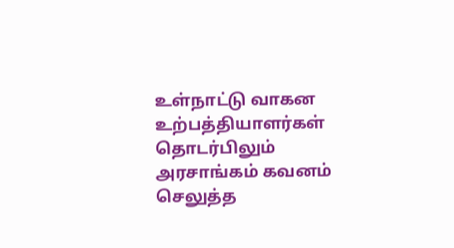உள்நாட்டு வாகன உற்பத்தியாளர்கள் தொடர்பிலும் அரசாங்கம் கவனம் செலுத்த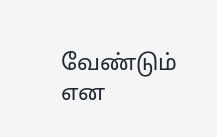வேண்டும் என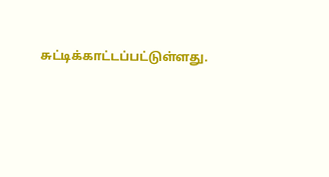சுட்டிக்காட்டப்பட்டுள்ளது.